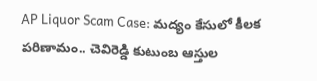AP Liquor Scam Case: మద్యం కేసులో కీలక పరిణామం.. చెవిరెడ్డి కుటుంబ ఆస్తుల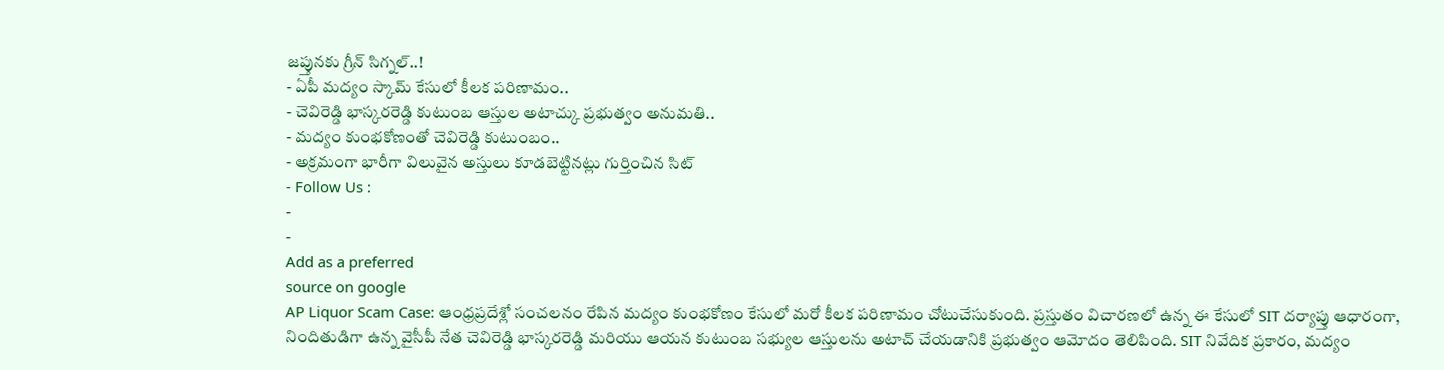జప్తునకు గ్రీన్ సిగ్నల్..!
- ఏపీ మద్యం స్కామ్ కేసులో కీలక పరిణామం..
- చెవిరెడ్డి భాస్కరరెడ్డి కుటుంబ ఆస్తుల అటాచ్కు ప్రభుత్వం అనుమతి..
- మద్యం కుంభకోణంతో చెవిరెడ్డి కుటుంబం..
- అక్రమంగా భారీగా విలువైన అస్తులు కూడబెట్టినట్లు గుర్తించిన సిట్
- Follow Us :
-
-
Add as a preferred
source on google
AP Liquor Scam Case: ఆంధ్రప్రదేశ్లో సంచలనం రేపిన మద్యం కుంభకోణం కేసులో మరో కీలక పరిణామం చోటుచేసుకుంది. ప్రస్తుతం విచారణలో ఉన్న ఈ కేసులో SIT దర్యాప్తు ఆధారంగా, నిందితుడిగా ఉన్న వైసీపీ నేత చెవిరెడ్డి భాస్కరరెడ్డి మరియు ఆయన కుటుంబ సభ్యుల ఆస్తులను అటాచ్ చేయడానికి ప్రభుత్వం ఆమోదం తెలిపింది. SIT నివేదిక ప్రకారం, మద్యం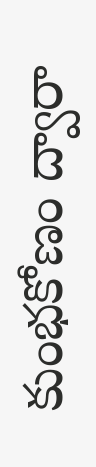కుంభకోణం ద్వారా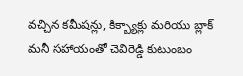వచ్చిన కమీషన్లు, కిక్బ్యాక్లు మరియు బ్లాక్ మనీ సహాయంతో చెవిరెడ్డి కుటుంబం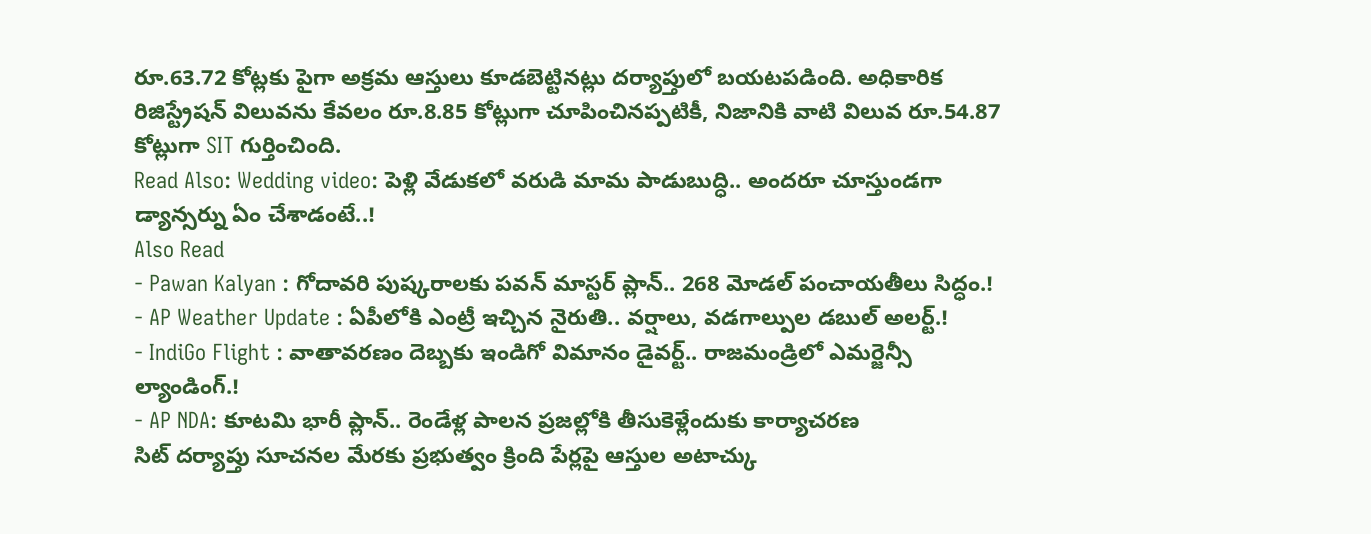రూ.63.72 కోట్లకు పైగా అక్రమ ఆస్తులు కూడబెట్టినట్లు దర్యాప్తులో బయటపడింది. అధికారిక రిజిస్ట్రేషన్ విలువను కేవలం రూ.8.85 కోట్లుగా చూపించినప్పటికీ, నిజానికి వాటి విలువ రూ.54.87 కోట్లుగా SIT గుర్తించింది.
Read Also: Wedding video: పెళ్లి వేడుకలో వరుడి మామ పాడుబుద్ధి.. అందరూ చూస్తుండగా డ్యాన్సర్ను ఏం చేశాడంటే..!
Also Read
- Pawan Kalyan : గోదావరి పుష్కరాలకు పవన్ మాస్టర్ ప్లాన్.. 268 మోడల్ పంచాయతీలు సిద్ధం.!
- AP Weather Update : ఏపీలోకి ఎంట్రీ ఇచ్చిన నైరుతి.. వర్షాలు, వడగాల్పుల డబుల్ అలర్ట్.!
- IndiGo Flight : వాతావరణం దెబ్బకు ఇండిగో విమానం డైవర్ట్.. రాజమండ్రిలో ఎమర్జెన్సీ ల్యాండింగ్.!
- AP NDA: కూటమి భారీ ప్లాన్.. రెండేళ్ల పాలన ప్రజల్లోకి తీసుకెళ్లేందుకు కార్యాచరణ
సిట్ దర్యాప్తు సూచనల మేరకు ప్రభుత్వం క్రింది పేర్లపై ఆస్తుల అటాచ్కు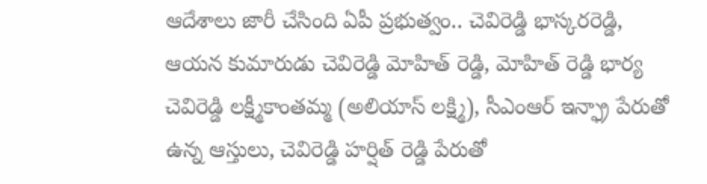ఆదేశాలు జారీ చేసింది ఏపీ ప్రభుత్వం.. చెవిరెడ్డి భాస్కరరెడ్డి, ఆయన కుమారుడు చెవిరెడ్డి మోహిత్ రెడ్డి, మోహిత్ రెడ్డి భార్య చెవిరెడ్డి లక్ష్మీకాంతమ్మ (అలియాస్ లక్ష్మి), సీఎంఆర్ ఇన్ఫ్రా పేరుతో ఉన్న ఆస్తులు, చెవిరెడ్డి హర్షిత్ రెడ్డి పేరుతో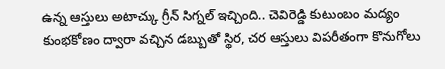ఉన్న ఆస్తులు అటాచ్కు గ్రీన్ సిగ్నల్ ఇచ్చింది.. చెవిరెడ్డి కుటుంబం మద్యం కుంభకోణం ద్వారా వచ్చిన డబ్బుతో స్థిర, చర ఆస్తులు విపరీతంగా కొనుగోలు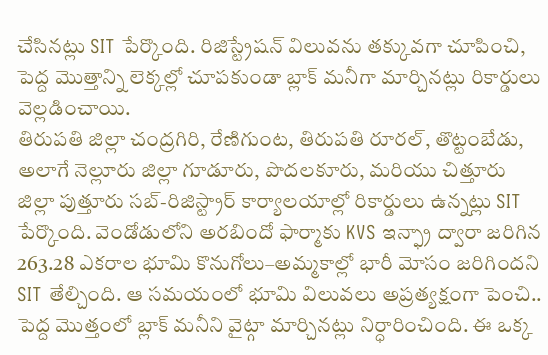చేసినట్లు SIT పేర్కొంది. రిజిస్ట్రేషన్ విలువను తక్కువగా చూపించి, పెద్ద మొత్తాన్ని లెక్కల్లో చూపకుండా బ్లాక్ మనీగా మార్చినట్లు రికార్డులు వెల్లడించాయి.
తిరుపతి జిల్లా చంద్రగిరి, రేణిగుంట, తిరుపతి రూరల్, తొట్టంబేడు, అలాగే నెల్లూరు జిల్లా గూడూరు, పొదలకూరు, మరియు చిత్తూరు జిల్లా పుత్తూరు సబ్-రిజిస్ట్రార్ కార్యాలయాల్లో రికార్డులు ఉన్నట్లు SIT పేర్కొంది. వెండోడులోని అరబిందో ఫార్మాకు KVS ఇన్ఫ్రా ద్వారా జరిగిన 263.28 ఎకరాల భూమి కొనుగోలు–అమ్మకాల్లో భారీ మోసం జరిగిందని SIT తేల్చింది. ఆ సమయంలో భూమి విలువలు అప్రత్యక్షంగా పెంచి.. పెద్ద మొత్తంలో బ్లాక్ మనీని వైట్గా మార్చినట్లు నిర్ధారించింది. ఈ ఒక్క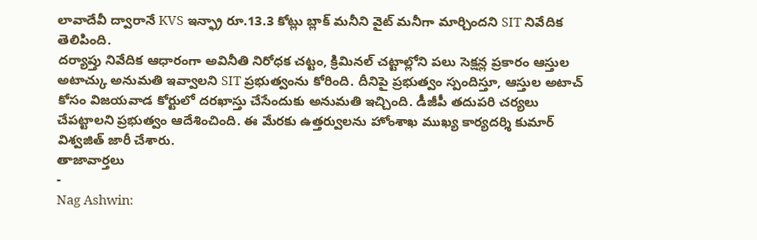లావాదేవీ ద్వారానే KVS ఇన్ఫ్రా రూ.13.3 కోట్లు బ్లాక్ మనీని వైట్ మనీగా మార్చిందని SIT నివేదిక తెలిపింది.
దర్యాప్తు నివేదిక ఆధారంగా అవినీతి నిరోధక చట్టం, క్రిమినల్ చట్టాల్లోని పలు సెక్షన్ల ప్రకారం ఆస్తుల అటాచ్కు అనుమతి ఇవ్వాలని SIT ప్రభుత్వంను కోరింది. దీనిపై ప్రభుత్వం స్పందిస్తూ, ఆస్తుల అటాచ్ కోసం విజయవాడ కోర్టులో దరఖాస్తు చేసేందుకు అనుమతి ఇచ్చింది. డీజీపీ తదుపరి చర్యలు చేపట్టాలని ప్రభుత్వం ఆదేశించింది. ఈ మేరకు ఉత్తర్వులను హోంశాఖ ముఖ్య కార్యదర్శి కుమార్ విశ్వజిత్ జారీ చేశారు.
తాజావార్తలు
-
Nag Ashwin: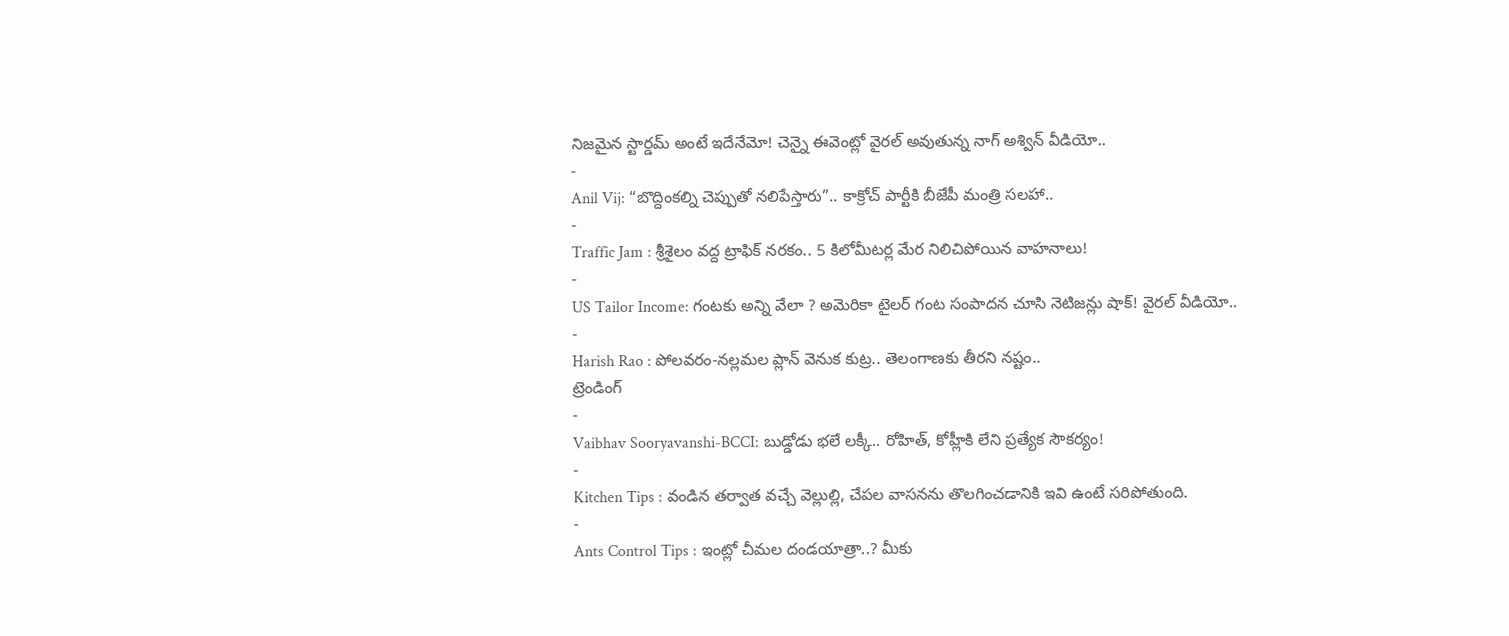నిజమైన స్టార్డమ్ అంటే ఇదేనేమో! చెన్నై ఈవెంట్లో వైరల్ అవుతున్న నాగ్ అశ్విన్ వీడియో..
-
Anil Vij: “బొద్దింకల్ని చెప్పుతో నలిపేస్తారు”.. కాక్రోచ్ పార్టీకి బీజేపీ మంత్రి సలహా..
-
Traffic Jam : శ్రీశైలం వద్ద ట్రాఫిక్ నరకం.. 5 కిలోమీటర్ల మేర నిలిచిపోయిన వాహనాలు!
-
US Tailor Income: గంటకు అన్ని వేలా ? అమెరికా టైలర్ గంట సంపాదన చూసి నెటిజన్లు షాక్! వైరల్ వీడియో..
-
Harish Rao : పోలవరం-నల్లమల ప్లాన్ వెనుక కుట్ర.. తెలంగాణకు తీరని నష్టం..
ట్రెండింగ్
-
Vaibhav Sooryavanshi-BCCI: బుడ్డోడు భలే లక్కీ.. రోహిత్, కోహ్లీకి లేని ప్రత్యేక సౌకర్యం!
-
Kitchen Tips : వండిన తర్వాత వచ్చే వెల్లుల్లి, చేపల వాసనను తొలగించడానికి ఇవి ఉంటే సరిపోతుంది.
-
Ants Control Tips : ఇంట్లో చీమల దండయాత్రా..? మీకు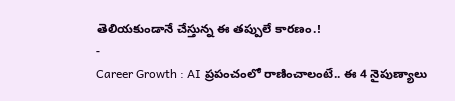తెలియకుండానే చేస్తున్న ఈ తప్పులే కారణం.!
-
Career Growth : AI ప్రపంచంలో రాణించాలంటే.. ఈ 4 నైపుణ్యాలు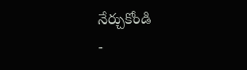నేర్చుకోండి
-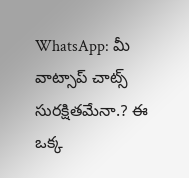WhatsApp: మీ వాట్సాప్ చాట్స్ సురక్షితమేనా.? ఈ ఒక్క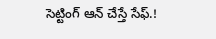సెట్టింగ్ ఆన్ చేస్తే సేఫ్.!